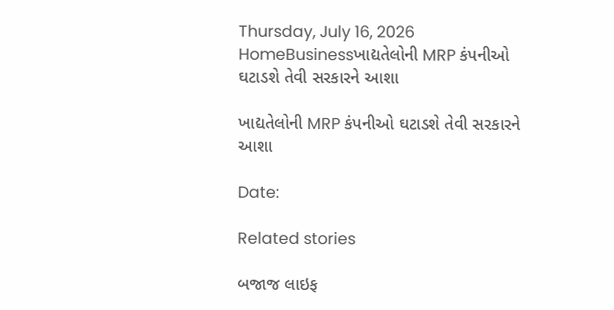Thursday, July 16, 2026
HomeBusinessખાદ્યતેલોની MRP કંપનીઓ ઘટાડશે તેવી સરકારને આશા

ખાદ્યતેલોની MRP કંપનીઓ ઘટાડશે તેવી સરકારને આશા

Date:

Related stories

બજાજ લાઇફ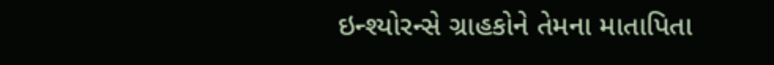ઇન્શ્યોરન્સે ગ્રાહકોને તેમના માતાપિતા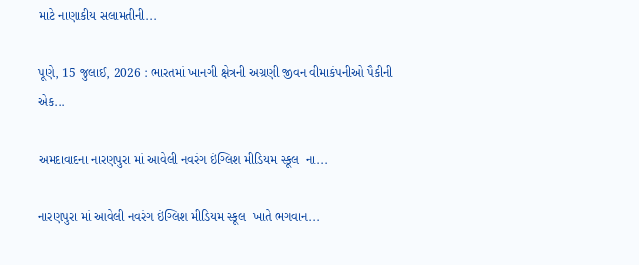માટે નાણાકીય સલામતીની...

પૂણે, 15 જુલાઈ, 2026 : ભારતમાં ખાનગી ક્ષેત્રની અગ્રણી જીવન વીમાકંપનીઓ પૈકીની એક...

અમદાવાદના નારણપુરા માં આવેલી નવરંગ ઇંગ્લિશ મીડિયમ સ્કૂલ  ના...

નારણપુરા માં આવેલી નવરંગ ઇંગ્લિશ મીડિયમ સ્કૂલ  ખાતે ભગવાન...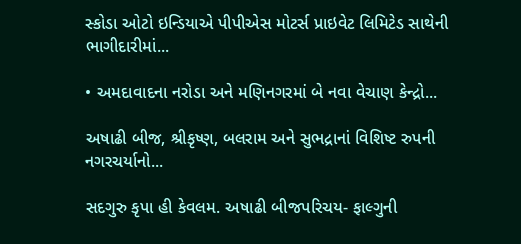સ્કોડા ઓટો ઇન્ડિયાએ પીપીએસ મોટર્સ પ્રાઇવેટ લિમિટેડ સાથેની ભાગીદારીમાં...

• અમદાવાદના નરોડા અને મણિનગરમાં બે નવા વેચાણ કેન્દ્રો...

અષાઢી બીજ, શ્રીકૃષ્ણ, બલરામ અને સુભદ્રાનાં વિશિષ્ટ રુપની નગરચર્યાનો...

સદગુરુ કૃપા હી કેવલમ. અષાઢી બીજપરિચય- ફાલ્ગુની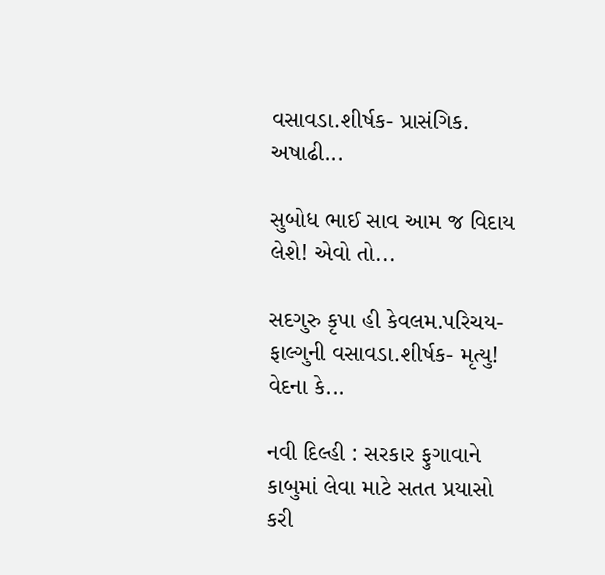વસાવડા.શીર્ષક- પ્રાસંગિક. અષાઢી...

સુબોધ ભાઈ સાવ આમ જ વિદાય લેશે! એવો તો...

સદગુરુ કૃપા હી કેવલમ.પરિચય- ફાલ્ગુની વસાવડા.શીર્ષક- મૃત્યુ! વેદના કે...

નવી દિલ્હી : સરકાર ફુગાવાને કાબુમાં લેવા માટે સતત પ્રયાસો કરી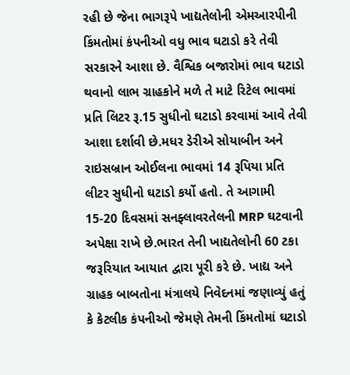રહી છે જેના ભાગરૂપે ખાદ્યતેલોની એમઆરપીની કિંમતોમાં કંપનીઓ વધુ ભાવ ઘટાડો કરે તેવી સરકારને આશા છે. વૈશ્વિક બજારોમાં ભાવ ઘટાડો થવાનો લાભ ગ્રાહકોને મળે તે માટે રિટેલ ભાવમાં પ્રતિ લિટર રૂ.15 સુધીનો ઘટાડો કરવામાં આવે તેવી આશા દર્શાવી છે.મધર ડેરીએ સોયાબીન અને રાઇસબ્રાન ઓઈલના ભાવમાં 14 રૂપિયા પ્રતિ લીટર સુધીનો ઘટાડો કર્યો હતો. તે આગામી 15-20 દિવસમાં સનફ્લાવરતેલની MRP ઘટવાની અપેક્ષા રાખે છે.ભારત તેની ખાદ્યતેલોની 60 ટકા જરૂરિયાત આયાત દ્વારા પૂરી કરે છે. ખાદ્ય અને ગ્રાહક બાબતોના મંત્રાલયે નિવેદનમાં જણાવ્યું હતું કે કેટલીક કંપનીઓ જેમણે તેમની કિંમતોમાં ઘટાડો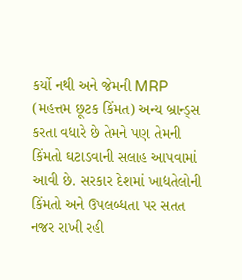કર્યો નથી અને જેમની MRP (મહત્તમ છૂટક કિંમત) અન્ય બ્રાન્ડ્સ કરતા વધારે છે તેમને પણ તેમની કિંમતો ઘટાડવાની સલાહ આપવામાં આવી છે. સરકાર દેશમાં ખાદ્યતેલોની કિંમતો અને ઉપલબ્ધતા પર સતત નજર રાખી રહી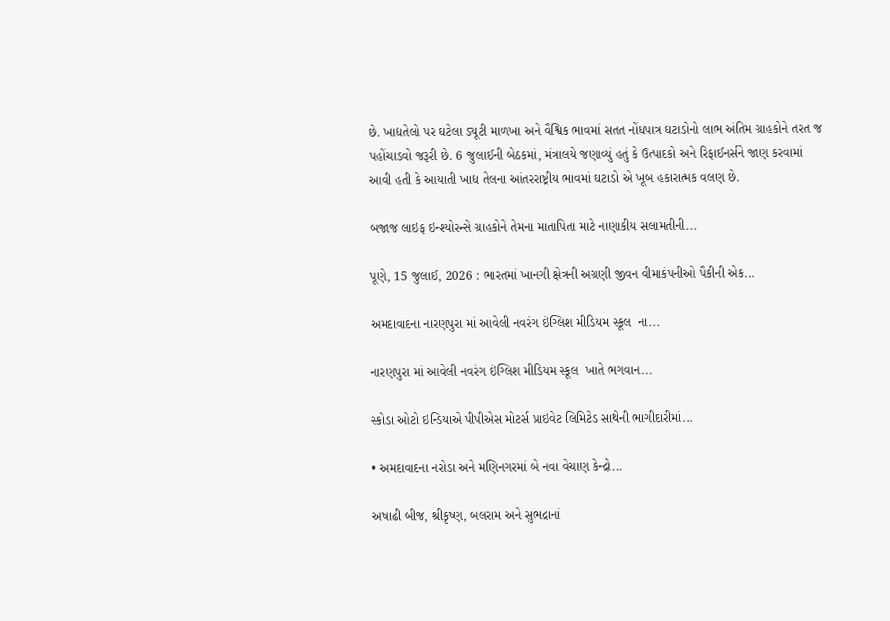છે. ખાદ્યતેલો પર ઘટેલા ડ્યૂટી માળખા અને વૈશ્વિક ભાવમાં સતત નોંધપાત્ર ઘટાડોનો લાભ અંતિમ ગ્રાહકોને તરત જ પહોંચાડવો જરૂરી છે. 6 જુલાઈની બેઠકમાં, મંત્રાલયે જણાવ્યું હતું કે ઉત્પાદકો અને રિફાઈનર્સને જાણ કરવામાં આવી હતી કે આયાતી ખાદ્ય તેલના આંતરરાષ્ટ્રીય ભાવમાં ઘટાડો એ ખૂબ હકારાત્મક વલણ છે.

બજાજ લાઇફ ઇન્શ્યોરન્સે ગ્રાહકોને તેમના માતાપિતા માટે નાણાકીય સલામતીની...

પૂણે, 15 જુલાઈ, 2026 : ભારતમાં ખાનગી ક્ષેત્રની અગ્રણી જીવન વીમાકંપનીઓ પૈકીની એક...

અમદાવાદના નારણપુરા માં આવેલી નવરંગ ઇંગ્લિશ મીડિયમ સ્કૂલ  ના...

નારણપુરા માં આવેલી નવરંગ ઇંગ્લિશ મીડિયમ સ્કૂલ  ખાતે ભગવાન...

સ્કોડા ઓટો ઇન્ડિયાએ પીપીએસ મોટર્સ પ્રાઇવેટ લિમિટેડ સાથેની ભાગીદારીમાં...

• અમદાવાદના નરોડા અને મણિનગરમાં બે નવા વેચાણ કેન્દ્રો...

અષાઢી બીજ, શ્રીકૃષ્ણ, બલરામ અને સુભદ્રાનાં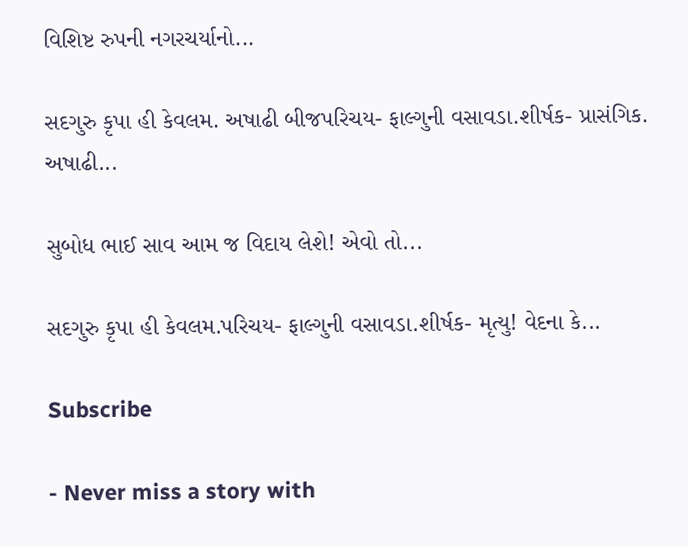વિશિષ્ટ રુપની નગરચર્યાનો...

સદગુરુ કૃપા હી કેવલમ. અષાઢી બીજપરિચય- ફાલ્ગુની વસાવડા.શીર્ષક- પ્રાસંગિક. અષાઢી...

સુબોધ ભાઈ સાવ આમ જ વિદાય લેશે! એવો તો...

સદગુરુ કૃપા હી કેવલમ.પરિચય- ફાલ્ગુની વસાવડા.શીર્ષક- મૃત્યુ! વેદના કે...

Subscribe

- Never miss a story with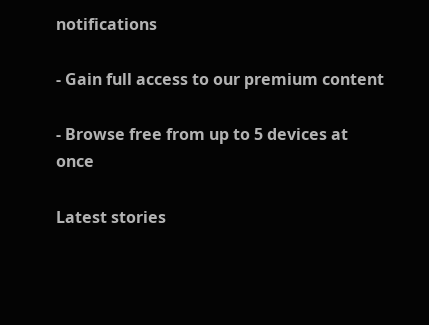notifications

- Gain full access to our premium content

- Browse free from up to 5 devices at once

Latest stories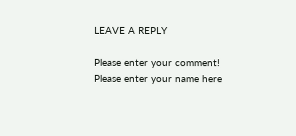LEAVE A REPLY

Please enter your comment!
Please enter your name here